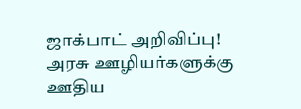ஜாக்பாட் அறிவிப்பு! அரசு ஊழியர்களுக்கு ஊதிய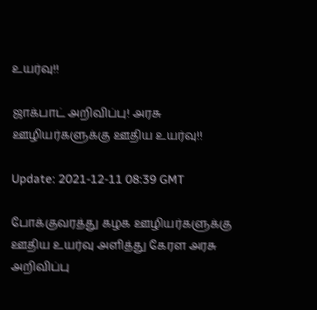உயர்வு!!

ஜாக்பாட் அறிவிப்பு! அரசு ஊழியர்களுக்கு ஊதிய உயர்வு!!

Update: 2021-12-11 08:39 GMT

போக்குவரத்து கழக ஊழியர்களுக்கு ஊதிய உயர்வு அளித்து கேரள அரசு அறிவிப்பு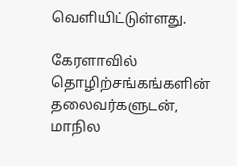வெளியிட்டுள்ளது.

கேரளாவில் தொழிற்சங்கங்களின் தலைவர்களுடன், மாநில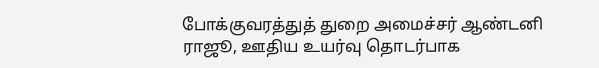போக்குவரத்துத் துறை அமைச்சர் ஆண்டனி ராஜூ, ஊதிய உயர்வு தொடர்பாக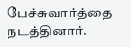பேச்சுவார்த்தை நடத்தினார்.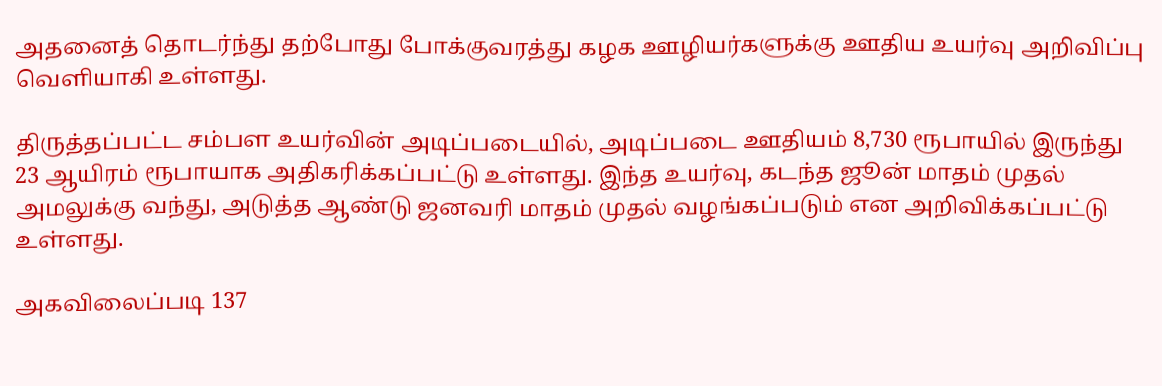அதனைத் தொடர்ந்து தற்போது போக்குவரத்து கழக ஊழியர்களுக்கு ஊதிய உயர்வு அறிவிப்பு வெளியாகி உள்ளது.

திருத்தப்பட்ட சம்பள உயர்வின் அடிப்படையில், அடிப்படை ஊதியம் 8,730 ரூபாயில் இருந்து 23 ஆயிரம் ரூபாயாக அதிகரிக்கப்பட்டு உள்ளது. இந்த உயர்வு, கடந்த ஜூன் மாதம் முதல் அமலுக்கு வந்து, அடுத்த ஆண்டு ஜனவரி மாதம் முதல் வழங்கப்படும் என அறிவிக்கப்பட்டு உள்ளது.

அகவிலைப்படி 137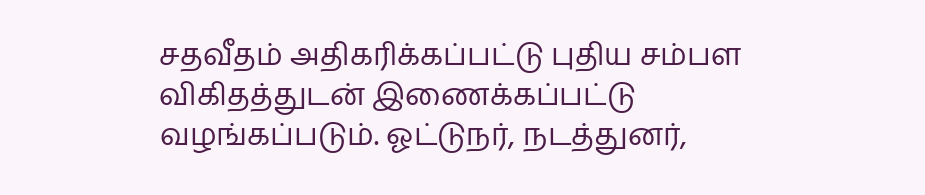சதவீதம் அதிகரிக்கப்பட்டு புதிய சம்பள விகிதத்துடன் இணைக்கப்பட்டு வழங்கப்படும். ஓட்டுநர், நடத்துனர்,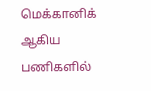மெக்கானிக் ஆகிய பணிகளில்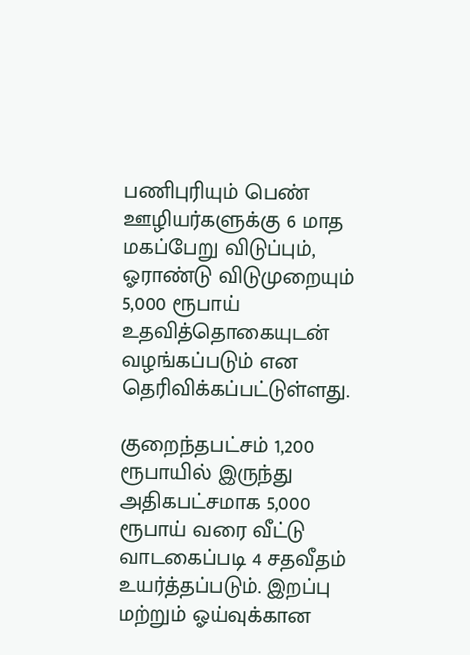பணிபுரியும் பெண் ஊழியர்களுக்கு 6 மாத மகப்பேறு விடுப்பும், ஓராண்டு விடுமுறையும் 5,000 ரூபாய் உதவித்தொகையுடன் வழங்கப்படும் என தெரிவிக்கப்பட்டுள்ளது.

குறைந்தபட்சம் 1,200 ரூபாயில் இருந்து அதிகபட்சமாக 5,000 ரூபாய் வரை வீட்டு வாடகைப்படி 4 சதவீதம் உயர்த்தப்படும். இறப்பு மற்றும் ஓய்வுக்கான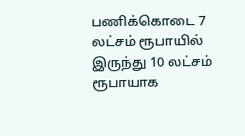பணிக்கொடை 7 லட்சம் ரூபாயில் இருந்து 10 லட்சம் ரூபாயாக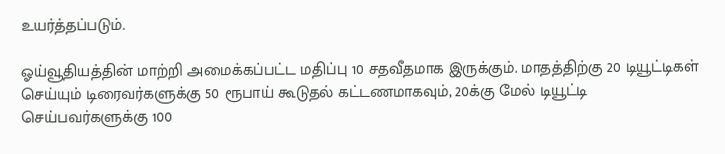உயர்த்தப்படும்.

ஓய்வூதியத்தின் மாற்றி அமைக்கப்பட்ட மதிப்பு 10 சதவீதமாக இருக்கும். மாதத்திற்கு 20 டியூட்டிகள் செய்யும் டிரைவர்களுக்கு 50 ரூபாய் கூடுதல் கட்டணமாகவும், 20க்கு மேல் டியூட்டி செய்பவர்களுக்கு 100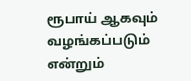ரூபாய் ஆகவும் வழங்கப்படும் என்றும்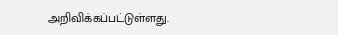அறிவிக்கப்பட்டுள்ளது.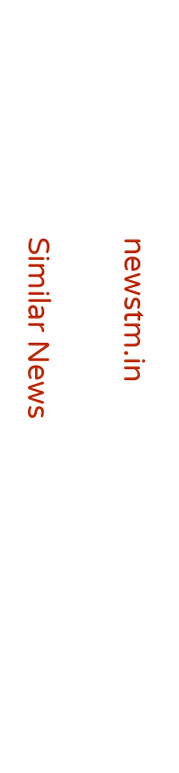newstm.in

Similar News